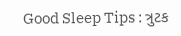Good Sleep Tips : ત્રુટક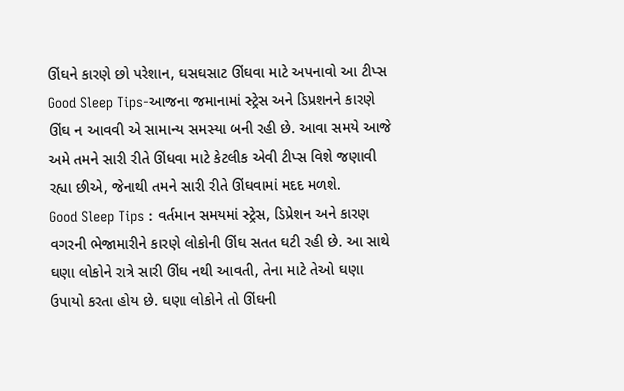ઊંઘને કારણે છો પરેશાન, ઘસઘસાટ ઊંઘવા માટે અપનાવો આ ટીપ્સ
Good Sleep Tips-આજના જમાનામાં સ્ટ્રેસ અને ડિપ્રશનને કારણે ઊંઘ ન આવવી એ સામાન્ય સમસ્યા બની રહી છે. આવા સમયે આજે અમે તમને સારી રીતે ઊંધવા માટે કેટલીક એવી ટીપ્સ વિશે જણાવી રહ્યા છીએ, જેનાથી તમને સારી રીતે ઊંઘવામાં મદદ મળશે.
Good Sleep Tips : વર્તમાન સમયમાં સ્ટ્રેસ, ડિપ્રેશન અને કારણ વગરની ભેજામારીને કારણે લોકોની ઊંઘ સતત ઘટી રહી છે. આ સાથે ઘણા લોકોને રાત્રે સારી ઊંઘ નથી આવતી, તેના માટે તેઓ ઘણા ઉપાયો કરતા હોય છે. ઘણા લોકોને તો ઊંઘની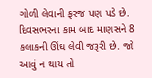ગોળી લેવાની ફરજ પણ પડે છે. દિવસભરના કામ બાદ માણસને 8 કલાકની ઊંઘ લેવી જરૂરી છે. જો આવું ન થાય તો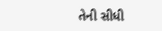તેની સીધી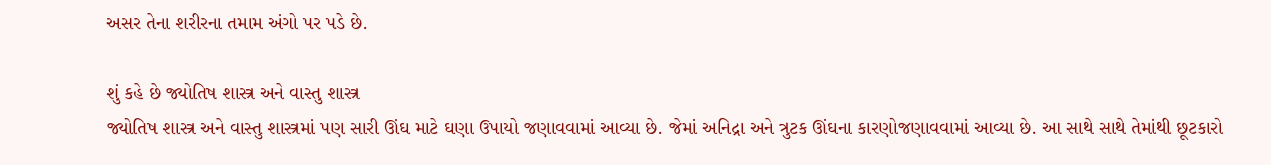અસર તેના શરીરના તમામ અંગો પર પડે છે.

શું કહે છે જ્યોતિષ શાસ્ત્ર અને વાસ્તુ શાસ્ત્ર
જ્યોતિષ શાસ્ત્ર અને વાસ્તુ શાસ્ત્રમાં પણ સારી ઊંઘ માટે ઘણા ઉપાયો જણાવવામાં આવ્યા છે. જેમાં અનિદ્રા અને ત્રુટક ઊંઘના કારણોજણાવવામાં આવ્યા છે. આ સાથે સાથે તેમાંથી છૂટકારો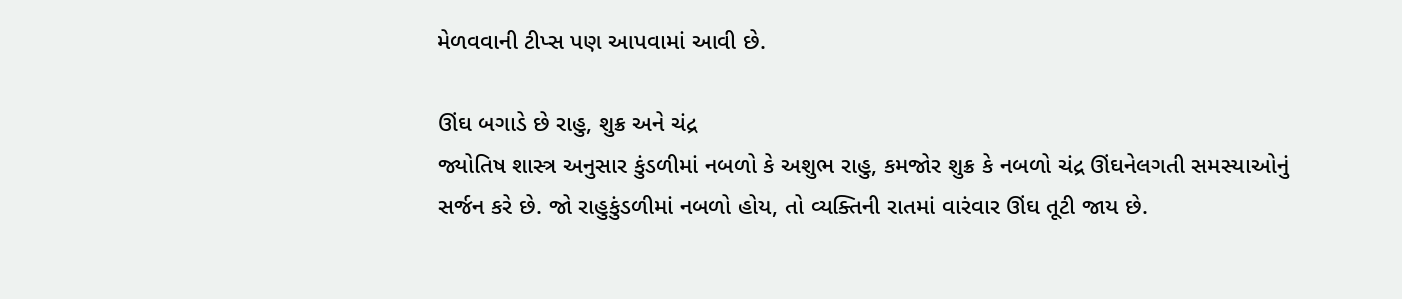મેળવવાની ટીપ્સ પણ આપવામાં આવી છે.

ઊંઘ બગાડે છે રાહુ, શુક્ર અને ચંદ્ર
જ્યોતિષ શાસ્ત્ર અનુસાર કુંડળીમાં નબળો કે અશુભ રાહુ, કમજોર શુક્ર કે નબળો ચંદ્ર ઊંઘનેલગતી સમસ્યાઓનું સર્જન કરે છે. જો રાહુકુંડળીમાં નબળો હોય, તો વ્યક્તિની રાતમાં વારંવાર ઊંઘ તૂટી જાય છે.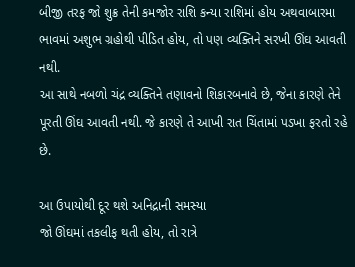બીજી તરફ જો શુક્ર તેની કમજોર રાશિ કન્યા રાશિમાં હોય અથવાબારમા ભાવમાં અશુભ ગ્રહોથી પીડિત હોય, તો પણ વ્યક્તિને સરખી ઊંઘ આવતી નથી.
આ સાથે નબળો ચંદ્ર વ્યક્તિને તણાવનો શિકારબનાવે છે, જેના કારણે તેને પૂરતી ઊંઘ આવતી નથી. જે કારણે તે આખી રાત ચિંતામાં પડખા ફરતો રહે છે.

આ ઉપાયોથી દૂર થશે અનિદ્રાની સમસ્યા
જો ઊંઘમાં તકલીફ થતી હોય, તો રાત્રે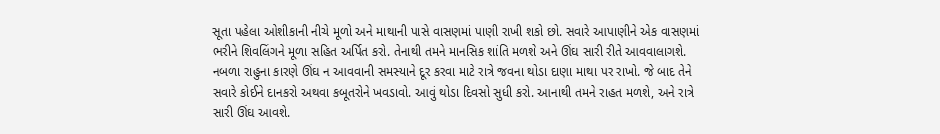સૂતા પહેલા ઓશીકાની નીચે મૂળો અને માથાની પાસે વાસણમાં પાણી રાખી શકો છો. સવારે આપાણીને એક વાસણમાં ભરીને શિવલિંગને મૂળા સહિત અર્પિત કરો. તેનાથી તમને માનસિક શાંતિ મળશે અને ઊંઘ સારી રીતે આવવાલાગશે.
નબળા રાહુના કારણે ઊંઘ ન આવવાની સમસ્યાને દૂર કરવા માટે રાત્રે જવના થોડા દાણા માથા પર રાખો. જે બાદ તેને સવારે કોઈને દાનકરો અથવા કબૂતરોને ખવડાવો. આવું થોડા દિવસો સુધી કરો. આનાથી તમને રાહત મળશે, અને રાત્રે સારી ઊંઘ આવશે.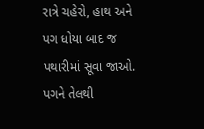રાત્રે ચહેરો, હાથ અને પગ ધોયા બાદ જ પથારીમાં સૂવા જાઓ. પગને તેલથી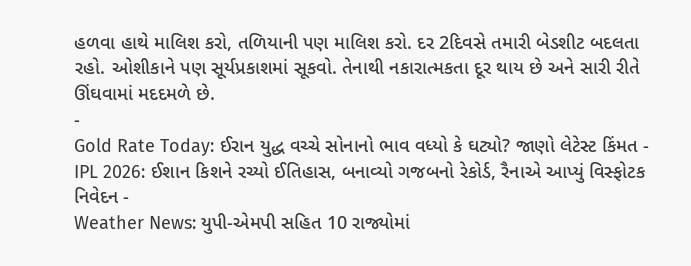હળવા હાથે માલિશ કરો, તળિયાની પણ માલિશ કરો. દર 2દિવસે તમારી બેડશીટ બદલતા રહો. ઓશીકાને પણ સૂર્યપ્રકાશમાં સૂકવો. તેનાથી નકારાત્મકતા દૂર થાય છે અને સારી રીતે ઊંઘવામાં મદદમળે છે.
-
Gold Rate Today: ઈરાન યુદ્ધ વચ્ચે સોનાનો ભાવ વધ્યો કે ઘટ્યો? જાણો લેટેસ્ટ કિંમત -
IPL 2026: ઈશાન કિશને રચ્યો ઈતિહાસ, બનાવ્યો ગજબનો રેકોર્ડ, રૈનાએ આપ્યું વિસ્ફોટક નિવેદન -
Weather News: યુપી-એમપી સહિત 10 રાજ્યોમાં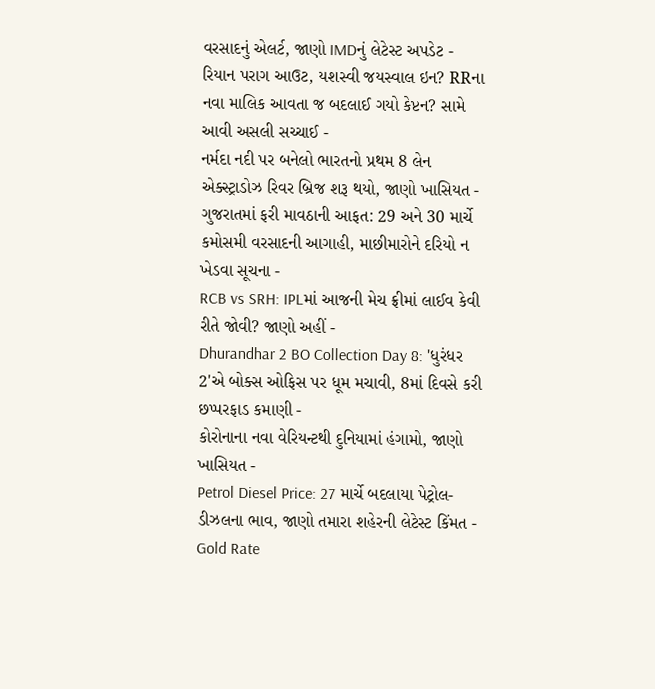વરસાદનું એલર્ટ, જાણો IMDનું લેટેસ્ટ અપડેટ -
રિયાન પરાગ આઉટ, યશસ્વી જયસ્વાલ ઇન? RRના નવા માલિક આવતા જ બદલાઈ ગયો કેપ્ટન? સામે આવી અસલી સચ્ચાઈ -
નર્મદા નદી પર બનેલો ભારતનો પ્રથમ 8 લેન એક્સ્ટ્રાડોઝ રિવર બ્રિજ શરૂ થયો, જાણો ખાસિયત -
ગુજરાતમાં ફરી માવઠાની આફત: 29 અને 30 માર્ચે કમોસમી વરસાદની આગાહી, માછીમારોને દરિયો ન ખેડવા સૂચના -
RCB vs SRH: IPLમાં આજની મેચ ફ્રીમાં લાઈવ કેવી રીતે જોવી? જાણો અહીં -
Dhurandhar 2 BO Collection Day 8: 'ધુરંધર 2'એ બોક્સ ઓફિસ પર ધૂમ મચાવી, 8માં દિવસે કરી છપ્પરફાડ કમાણી -
કોરોનાના નવા વેરિયન્ટથી દુનિયામાં હંગામો, જાણો ખાસિયત -
Petrol Diesel Price: 27 માર્ચે બદલાયા પેટ્રોલ-ડીઝલના ભાવ, જાણો તમારા શહેરની લેટેસ્ટ કિંમત -
Gold Rate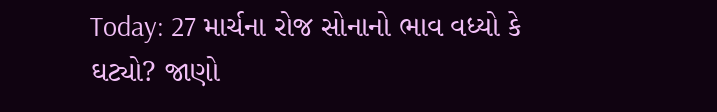Today: 27 માર્ચના રોજ સોનાનો ભાવ વધ્યો કે ઘટ્યો? જાણો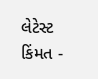લેટેસ્ટ કિંમત -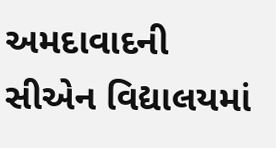અમદાવાદની સીએન વિદ્યાલયમાં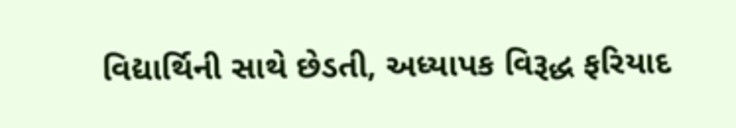વિદ્યાર્થિની સાથે છેડતી, અધ્યાપક વિરૂદ્ધ ફરિયાદ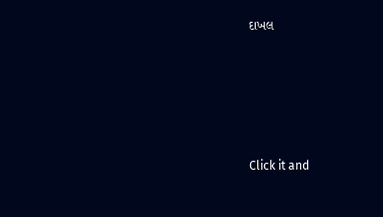દાખલ









Click it and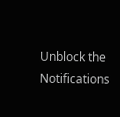Unblock the Notifications